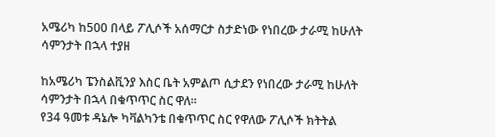አሜሪካ ከ500 በላይ ፖሊሶች አሰማርታ ስታድነው የነበረው ታራሚ ከሁለት ሳምንታት በኋላ ተያዘ

ከአሜሪካ ፔንስልቪንያ እስር ቤት አምልጦ ሲታደን የነበረው ታራሚ ከሁለት ሳምንታት በኋላ በቁጥጥር ስር ዋለ።
የ34 ዓመቱ ዳኔሎ ካቫልካንቴ በቁጥጥር ስር የዋለው ፖሊሶች ክትትል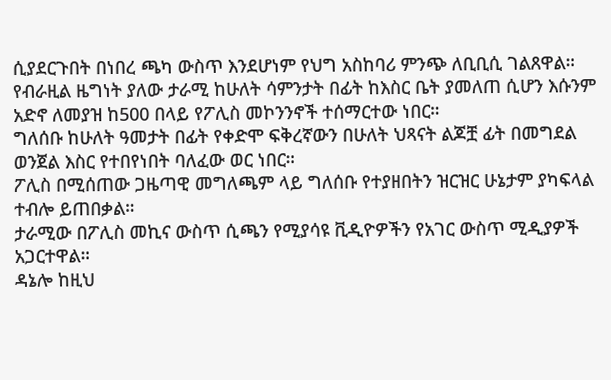ሲያደርጉበት በነበረ ጫካ ውስጥ እንደሆነም የህግ አስከባሪ ምንጭ ለቢቢሲ ገልጸዋል።
የብራዚል ዜግነት ያለው ታራሚ ከሁለት ሳምንታት በፊት ከእስር ቤት ያመለጠ ሲሆን እሱንም አድኖ ለመያዝ ከ500 በላይ የፖሊስ መኮንንኖች ተሰማርተው ነበር።
ግለሰቡ ከሁለት ዓመታት በፊት የቀድሞ ፍቅረኛውን በሁለት ህጻናት ልጆቿ ፊት በመግደል ወንጀል እስር የተበየነበት ባለፈው ወር ነበር።
ፖሊስ በሚሰጠው ጋዜጣዊ መግለጫም ላይ ግለሰቡ የተያዘበትን ዝርዝር ሁኔታም ያካፍላል ተብሎ ይጠበቃል።
ታራሚው በፖሊስ መኪና ውስጥ ሲጫን የሚያሳዩ ቪዲዮዎችን የአገር ውስጥ ሚዲያዎች አጋርተዋል።
ዳኔሎ ከዚህ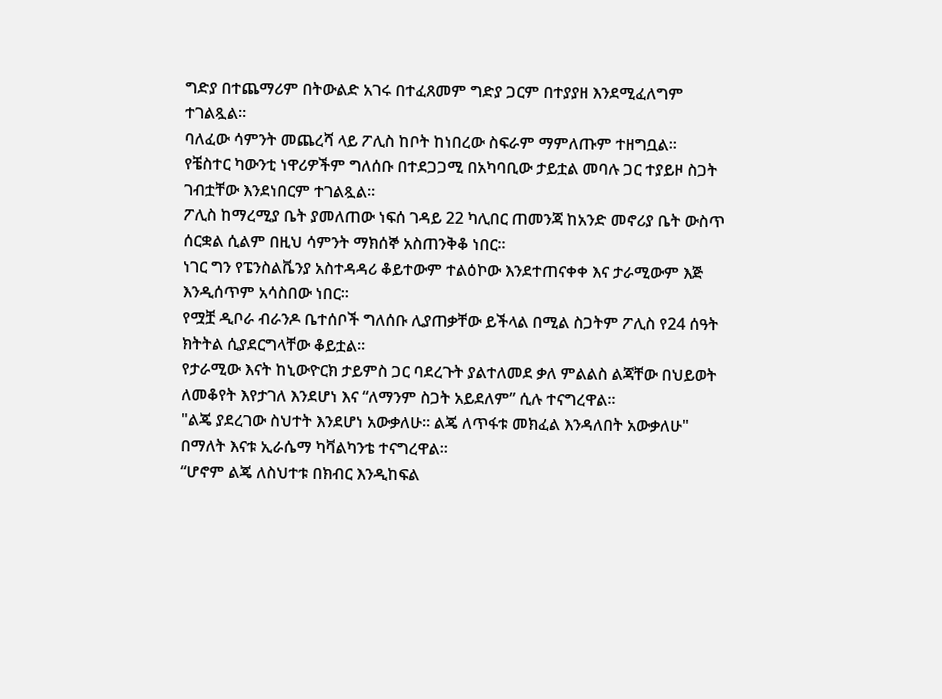ግድያ በተጨማሪም በትውልድ አገሩ በተፈጸመም ግድያ ጋርም በተያያዘ እንደሚፈለግም ተገልጿል።
ባለፈው ሳምንት መጨረሻ ላይ ፖሊስ ከቦት ከነበረው ስፍራም ማምለጡም ተዘግቧል።
የቼስተር ካውንቲ ነዋሪዎችም ግለሰቡ በተደጋጋሚ በአካባቢው ታይቷል መባሉ ጋር ተያይዞ ስጋት ገብቷቸው እንደነበርም ተገልጿል።
ፖሊስ ከማረሚያ ቤት ያመለጠው ነፍሰ ገዳይ 22 ካሊበር ጠመንጃ ከአንድ መኖሪያ ቤት ውስጥ ሰርቋል ሲልም በዚህ ሳምንት ማክሰኞ አስጠንቅቆ ነበር።
ነገር ግን የፔንስልቬንያ አስተዳዳሪ ቆይተውም ተልዕኮው እንደተጠናቀቀ እና ታራሚውም እጅ እንዲሰጥም አሳስበው ነበር።
የሟቿ ዲቦራ ብራንዶ ቤተሰቦች ግለሰቡ ሊያጠቃቸው ይችላል በሚል ስጋትም ፖሊስ የ24 ሰዓት ክትትል ሲያደርግላቸው ቆይቷል።
የታራሚው እናት ከኒውዮርክ ታይምስ ጋር ባደረጉት ያልተለመደ ቃለ ምልልስ ልጃቸው በህይወት ለመቆየት እየታገለ እንደሆነ እና “ለማንም ስጋት አይደለም” ሲሉ ተናግረዋል።
"ልጄ ያደረገው ስህተት እንደሆነ አውቃለሁ። ልጄ ለጥፋቱ መክፈል እንዳለበት አውቃለሁ" በማለት እናቱ ኢራሴማ ካቫልካንቴ ተናግረዋል።
“ሆኖም ልጄ ለስህተቱ በክብር እንዲከፍል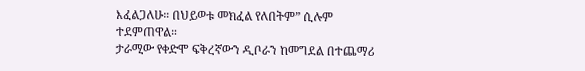እፈልጋለሁ። በህይወቱ መክፈል የለበትም” ሲሉም ተደምጠዋል።
ታራሚው የቀድሞ ፍቅረኛውን ዲቦራን ከመግደል በተጨማሪ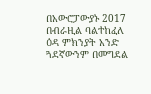በአውሮፓውያኑ 2017 በብራዚል ባልተከፈለ ዕዳ ምክንያት አንድ ጓደኛውንም በመግደል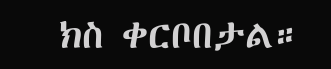ክስ ቀርቦበታል።